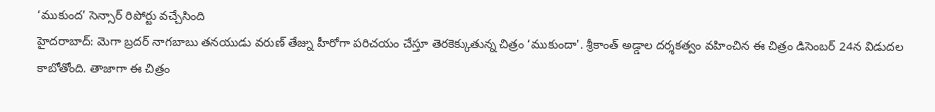‘ముకుంద’ సెన్సార్ రిపోర్టు వచ్చేసింది
హైదరాబాద్: మెగా బ్రదర్ నాగబాబు తనయుడు వరుణ్ తేజ్ను హీరోగా పరిచయం చేస్తూ తెరకెక్కుతున్న చిత్రం ‘ముకుందా'. శ్రీకాంత్ అడ్డాల దర్శకత్వం వహించిన ఈ చిత్రం డిసెంబర్ 24న విడుదల కాబోతోంది. తాజాగా ఈ చిత్రం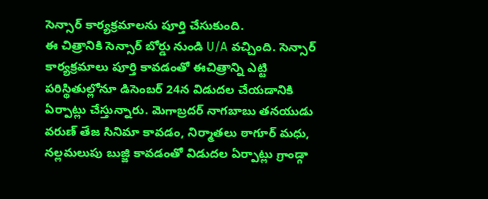సెన్సార్ కార్యక్రమాలను పూర్తి చేసుకుంది.
ఈ చిత్రానికి సెన్సార్ బోర్డు నుండి U/A వచ్చింది. సెన్సార్ కార్యక్రమాలు పూర్తి కావడంతో ఈచిత్రాన్ని ఎట్టి పరిస్థితుల్లోనూ డిసెంబర్ 24న విడుదల చేయడానికి ఏర్పాట్లు చేస్తున్నారు. మెగాబ్రదర్ నాగబాబు తనయుడు వరుణ్ తేజ సినిమా కావడం, నిర్మాతలు ఠాగూర్ మధు, నల్లమలుపు బుజ్జి కావడంతో విడుదల ఏర్పాట్లు గ్రాండ్గా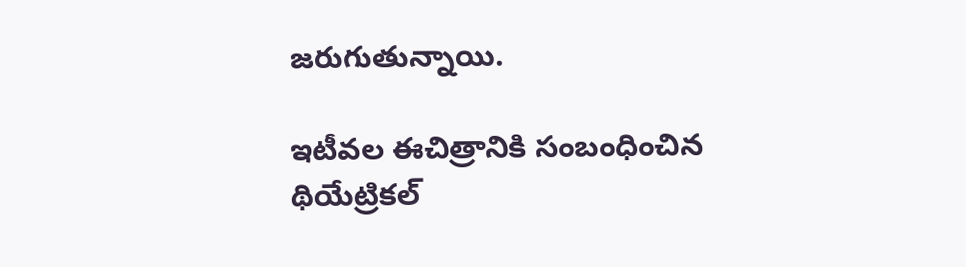జరుగుతున్నాయి.

ఇటీవల ఈచిత్రానికి సంబంధించిన థియేట్రికల్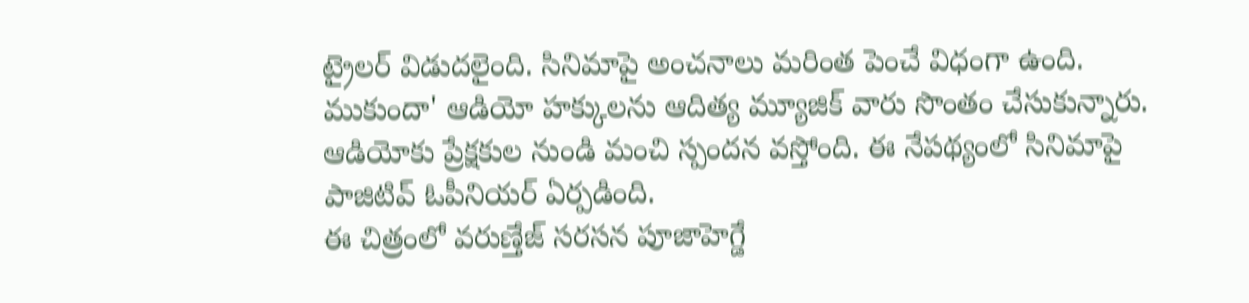ట్రైలర్ విడుదలైంది. సినిమాపై అంచనాలు మరింత పెంచే విధంగా ఉంది. ముకుందా' ఆడియో హక్కులను ఆదిత్య మ్యూజిక్ వారు సొంతం చేసుకున్నారు. ఆడియోకు ప్రేక్షకుల నుండి మంచి స్పందన వస్తోంది. ఈ నేపథ్యంలో సినిమాపై పాజిటివ్ ఓపీనియర్ ఏర్పడింది.
ఈ చిత్రంలో వరుణ్తేజ్ సరసన పూజాహెగ్డే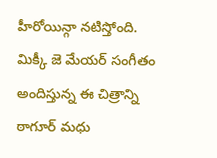హీరోయిన్గా నటిస్తోంది. మిక్కీ జె మేయర్ సంగీతం అందిస్తున్న ఈ చిత్రాన్ని ఠాగూర్ మధు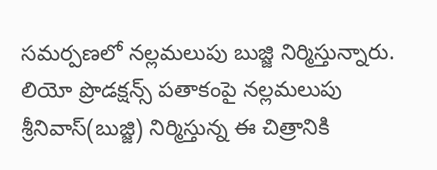సమర్పణలో నల్లమలుపు బుజ్జి నిర్మిస్తున్నారు. లియో ప్రొడక్షన్స్ పతాకంపై నల్లమలుపు శ్రీనివాస్(బుజ్జి) నిర్మిస్తున్న ఈ చిత్రానికి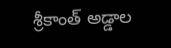శ్రీకాంత్ అడ్డాల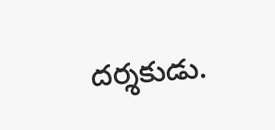దర్శకుడు.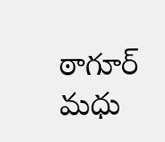ఠాగూర్ మధు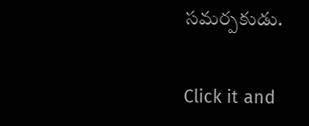సమర్పకుడు.


Click it and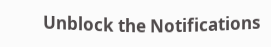Unblock the Notifications